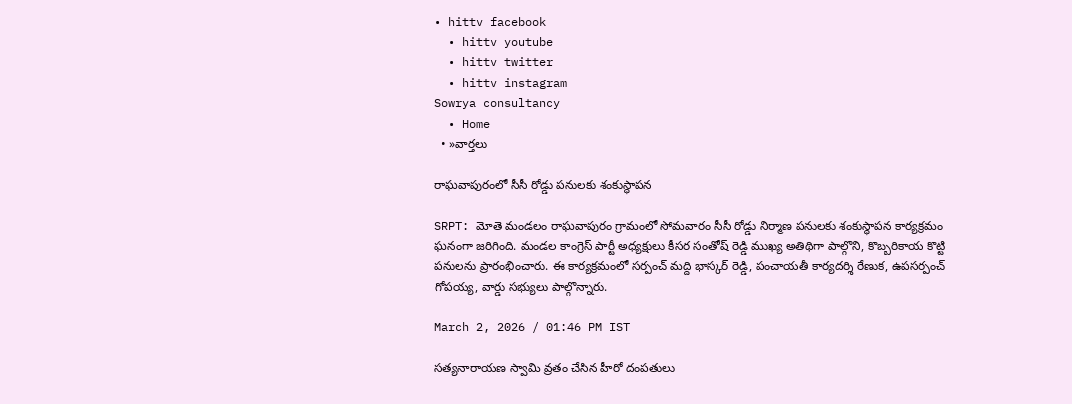• hittv facebook
  • hittv youtube
  • hittv twitter
  • hittv instagram
Sowrya consultancy
  • Home
  • »వార్తలు

రాఘవాపురంలో సీసీ రోడ్డు పనులకు శంకుస్థాపన

SRPT: మోతె మండలం రాఘవాపురం గ్రామంలో సోమవారం సీసీ రోడ్డు నిర్మాణ పనులకు శంకుస్థాపన కార్యక్రమం ఘనంగా జరిగింది. మండల కాంగ్రెస్ పార్టీ అధ్యక్షులు కీసర సంతోష్ రెడ్డి ముఖ్య అతిథిగా పాల్గొని, కొబ్బరికాయ కొట్టి పనులను ప్రారంభించారు. ఈ కార్యక్రమంలో సర్పంచ్ మద్ది భాస్కర్ రెడ్డి, పంచాయతీ కార్యదర్శి రేణుక, ఉపసర్పంచ్ గోపయ్య, వార్డు సభ్యులు పాల్గొన్నారు.

March 2, 2026 / 01:46 PM IST

సత్యనారాయణ స్వామి వ్రతం చేసిన హీరో దంపతులు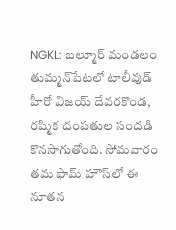NGKL: బల్మూర్ మండలం తుమ్మన్‌పేటలో టాలీవుడ్ హీరో విజయ్ దేవరకొండ, రష్మిక దంపతుల సందడి కొనసాగుతోంది. సోమవారం తమ ఫామ్‌ హౌస్‌‌లో ఈ నూతన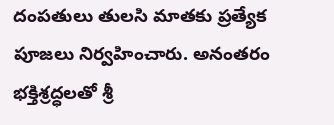దంపతులు తులసి మాతకు ప్రత్యేక పూజలు నిర్వహించారు. అనంతరం భక్తిశ్రద్ధలతో శ్రీ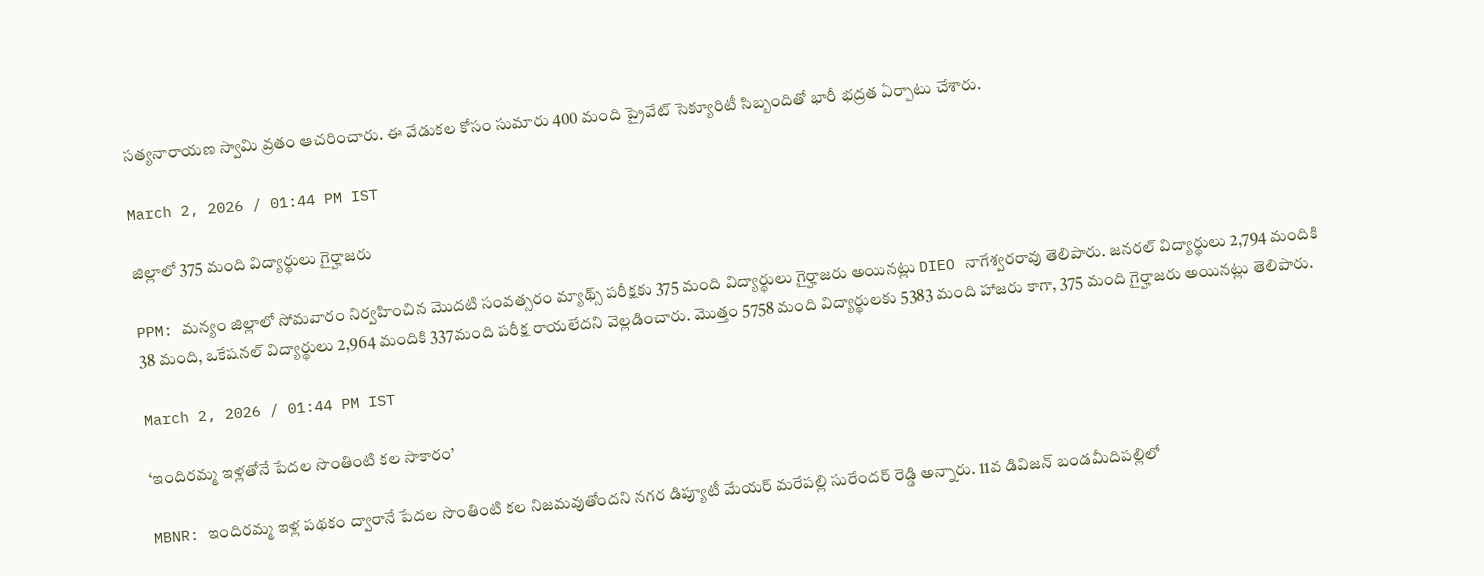సత్యనారాయణ స్వామి వ్రతం ఆచరించారు. ఈ వేడుకల కోసం సుమారు 400 మంది ప్రైవేట్ సెక్యూరిటీ సిబ్బందితో భారీ భద్రత ఏర్పాటు చేశారు.

March 2, 2026 / 01:44 PM IST

జిల్లాలో 375 మంది విద్యార్థులు గైర్హాజరు

PPM: మన్యం జిల్లాలో సోమవారం నిర్వహించిన మొదటి సంవత్సరం మ్యాథ్స్ పరీక్షకు 375 మంది విద్యార్థులు గైర్హాజరు అయినట్లు DIEO నాగేశ్వరరావు తెలిపారు. జనరల్ విద్యార్థులు 2,794 మందికి 38 మంది, ఒకేషనల్ విద్యార్థులు 2,964 మందికి 337మంది పరీక్ష రాయలేదని వెల్లడించారు. మొత్తం 5758 మంది విద్యార్థులకు 5383 మంది హాజరు కాగా, 375 మంది గైర్హాజరు అయినట్లు తెలిపారు.

March 2, 2026 / 01:44 PM IST

‘ఇందిరమ్మ ఇళ్లతోనే పేదల సొంతింటి కల సాకారం’

MBNR: ఇందిరమ్మ ఇళ్ల పథకం ద్వారానే పేదల సొంతింటి కల నిజమవుతోందని నగర డిప్యూటీ మేయర్ మరేపల్లి సురేందర్ రెడ్డి అన్నారు. 11వ డివిజన్ బండమీదిపల్లిలో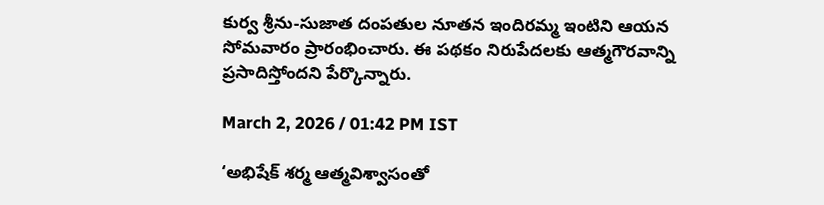కుర్వ శ్రీను-సుజాత దంపతుల నూతన ఇందిరమ్మ ఇంటిని ఆయన సోమవారం ప్రారంభించారు. ఈ పథకం నిరుపేదలకు ఆత్మగౌరవాన్ని ప్రసాదిస్తోందని పేర్కొన్నారు.

March 2, 2026 / 01:42 PM IST

‘అభిషేక్ శర్మ ఆత్మవిశ్వాసంతో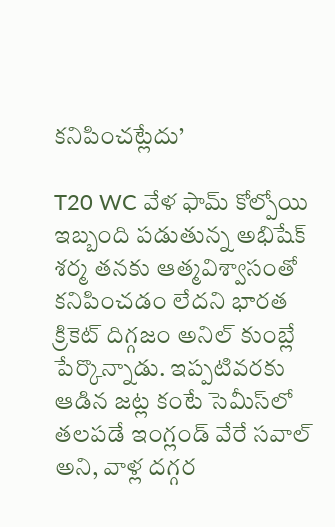కనిపించట్లేదు’

T20 WC వేళ ఫామ్ కోల్పోయి ఇబ్బంది పడుతున్న అభిషేక్ శర్మ తనకు ఆత్మవిశ్వాసంతో కనిపించడం లేదని భారత క్రికెట్ దిగ్గజం అనిల్ కుంబ్లే పేర్కొన్నాడు. ఇప్పటివరకు ఆడిన జట్ల కంటే సెమీస్‌లో తలపడే ఇంగ్లండ్ వేరే సవాల్ అని, వాళ్ల దగ్గర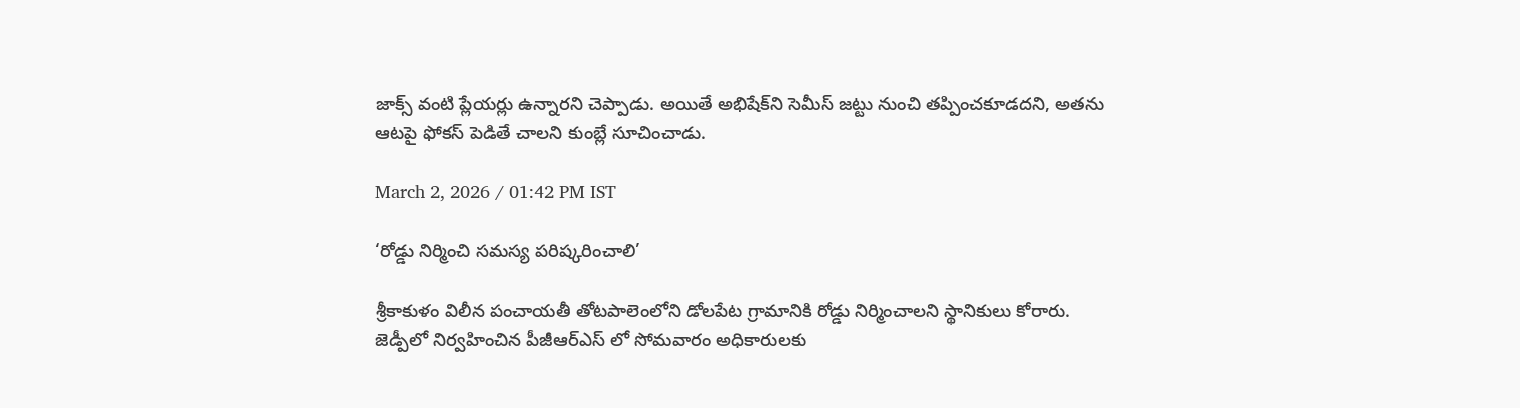జాక్స్ వంటి ప్లేయర్లు ఉన్నారని చెప్పాడు. అయితే అభిషేక్‌ని సెమీస్ జట్టు నుంచి తప్పించకూడదని, అతను ఆటపై ఫోకస్ పెడితే చాలని కుంబ్లే సూచించాడు.

March 2, 2026 / 01:42 PM IST

‘రోడ్డు నిర్మించి సమస్య పరిష్కరించాలి’

శ్రీకాకుళం విలీన పంచాయతీ తోటపాలెంలోని డోలపేట గ్రామానికి రోడ్డు నిర్మించాలని స్థానికులు కోరారు. జెడ్పీలో నిర్వహించిన పీజీఆర్ఎస్ లో సోమవారం అధికారులకు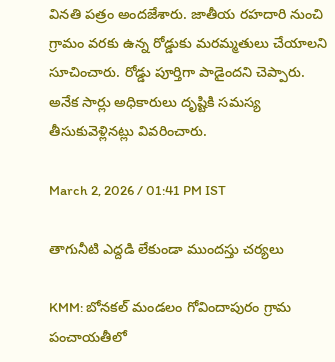వినతి పత్రం అందజేశారు. జాతీయ రహదారి నుంచి గ్రామం వరకు ఉన్న రోడ్డుకు మరమ్మతులు చేయాలని సూచించారు. రోడ్డు పూర్తిగా పాడైందని చెప్పారు. అనేక సార్లు అధికారులు దృష్టికి సమస్య తీసుకువెళ్లినట్లు వివరించారు.

March 2, 2026 / 01:41 PM IST

తాగునీటి ఎద్దడి లేకుండా ముందస్తు చర్యలు

KMM: బోనకల్ మండలం గోవిందాపురం గ్రామ పంచాయతీలో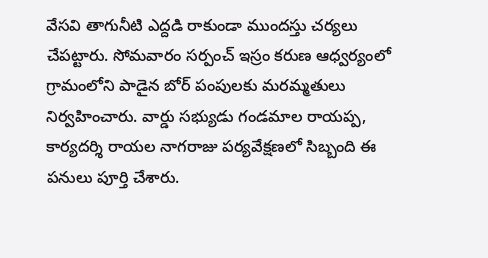వేసవి తాగునీటి ఎద్దడి రాకుండా ముందస్తు చర్యలు చేపట్టారు. సోమవారం సర్పంచ్ ఇస్రం కరుణ ఆధ్వర్యంలో గ్రామంలోని పాడైన బోర్ పంపులకు మరమ్మతులు నిర్వహించారు. వార్డు సభ్యుడు గండమాల రాయప్ప, కార్యదర్శి రాయల నాగరాజు పర్యవేక్షణలో సిబ్బంది ఈ పనులు పూర్తి చేశారు.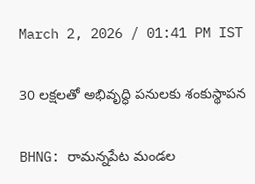March 2, 2026 / 01:41 PM IST

30 లక్షలతో అభివృద్ధి పనులకు శంకుస్థాపన

BHNG: రామన్నపేట మండల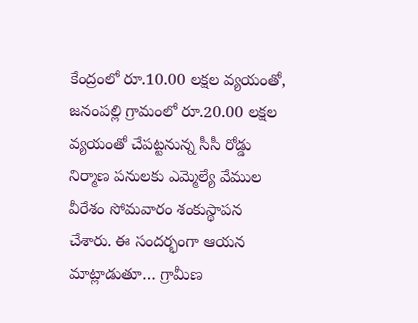కేంద్రంలో రూ.10.00 లక్షల వ్యయంతో, జనంపల్లి గ్రామంలో రూ.20.00 లక్షల వ్యయంతో చేపట్టనున్న సీసీ రోడ్డు నిర్మాణ పనులకు ఎమ్మెల్యే వేముల వీరేశం సోమవారం శంకుస్థాపన చేశారు. ఈ సందర్భంగా ఆయన మాట్లాడుతూ… గ్రామీణ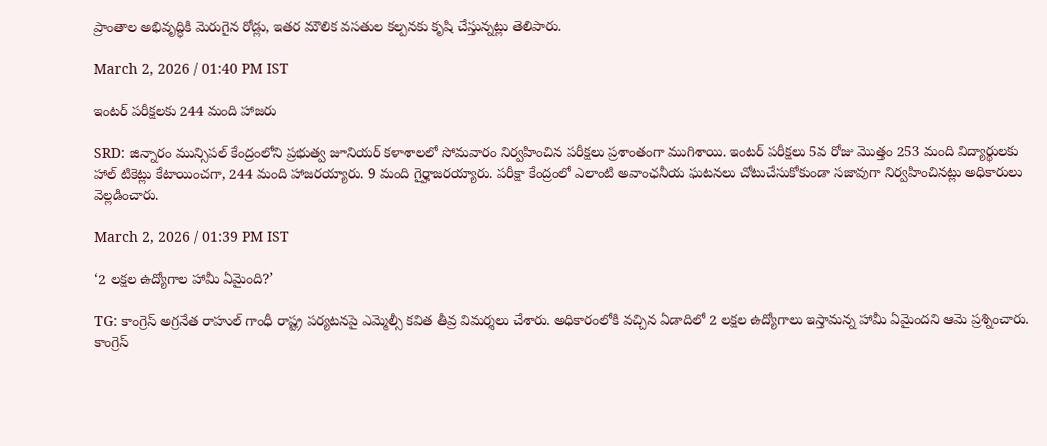ప్రాంతాల అభివృద్ధికి మెరుగైన రోడ్లు, ఇతర మౌలిక వసతుల కల్పనకు కృషి చేస్తున్నట్లు తెలిపారు.

March 2, 2026 / 01:40 PM IST

ఇంటర్ పరీక్షలకు 244 మంది హాజరు

SRD: జిన్నారం మున్సిపల్ కేంద్రంలోని ప్రభుత్వ జూనియర్ కళాశాలలో సోమవారం నిర్వహించిన పరీక్షలు ప్రశాంతంగా ముగిశాయి. ఇంటర్ పరీక్షలు 5వ రోజు మొత్తం 253 మంది విద్యార్థులకు హాల్ టికెట్లు కేటాయించగా, 244 మంది హాజరయ్యారు. 9 మంది గైర్హాజరయ్యారు. పరీక్షా కేంద్రంలో ఎలాంటి అవాంఛనీయ ఘటనలు చోటుచేసుకోకుండా సజావుగా నిర్వహించినట్లు అధికారులు వెల్లడించారు.

March 2, 2026 / 01:39 PM IST

‘2 లక్షల ఉద్యోగాల హామీ ఏమైంది?’

TG: కాంగ్రెస్ అగ్రనేత రాహుల్ గాంధీ రాష్ట్ర పర్యటనపై ఎమ్మెల్సీ కవిత తీవ్ర విమర్శలు చేశారు. అధికారంలోకి వచ్చిన ఏడాదిలో 2 లక్షల ఉద్యోగాలు ఇస్తామన్న హామీ ఏమైందని ఆమె ప్రశ్నించారు. కాంగ్రెస్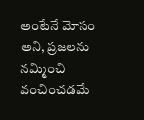అంటేనే మోసం అని, ప్రజలను నమ్మించి వంచించడమే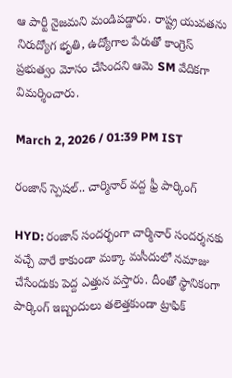ఆ పార్టీ నైజమని మండిపడ్డారు. రాష్ట్ర యువతను నిరుద్యోగ భృతి, ఉద్యోగాల పేరుతో కాంగ్రెస్ ప్రభుత్వం మోసం చేసిందని ఆమె SM వేదికగా విమర్శించారు.

March 2, 2026 / 01:39 PM IST

రంజాన్ స్పెషల్.. చార్మినార్ వద్ద ఫ్రీ పార్కింగ్

HYD: రంజాన్ సందర్భంగా చార్మినార్ సందర్శనకు వచ్చే వారే కాకుండా మక్కా మసీదులో నమాజు చేసేందుకు పెద్ద ఎత్తున వస్తారు. దీంతో స్థానికంగా పార్కింగ్ ఇబ్బందులు తలెత్తకుండా ట్రాఫిక్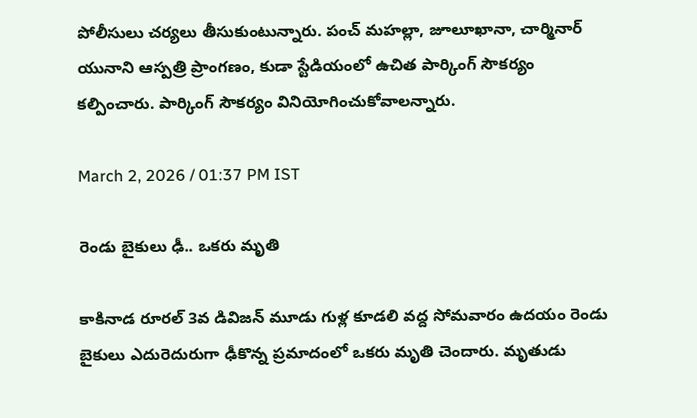పోలీసులు చర్యలు తీసుకుంటున్నారు. పంచ్ మహల్లా, జూలూఖానా, చార్మినార్ యునాని ఆస్పత్రి ప్రాంగణం, కుడా స్టేడియంలో ఉచిత పార్కింగ్ సౌకర్యం కల్పించారు. పార్కింగ్ సౌకర్యం వినియోగించుకోవాలన్నారు.

March 2, 2026 / 01:37 PM IST

రెండు బైకులు ఢీ.. ఒకరు మృతి

కాకినాడ రూరల్ 3వ డివిజన్ మూడు గుళ్ల కూడలి వద్ద సోమవారం ఉదయం రెండు బైకులు ఎదురెదురుగా ఢీకొన్న ప్రమాదంలో ఒకరు మృతి చెందారు. మృతుడు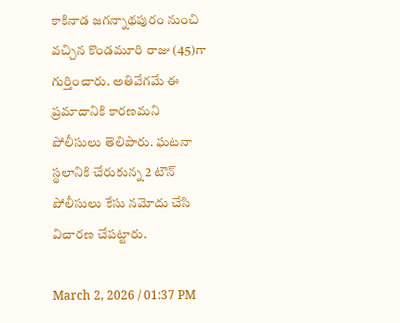కాకినాడ జగన్నాథపురం నుంచి వచ్చిన కొండమూరి రాజు (45)గా గుర్తించారు. అతివేగమే ఈ ప్రమాదానికి కారణమని పోలీసులు తెలిపారు. ఘటనా స్థలానికి చేరుకున్న 2 టౌన్ పోలీసులు కేసు నమోదు చేసి విచారణ చేపట్టారు.

March 2, 2026 / 01:37 PM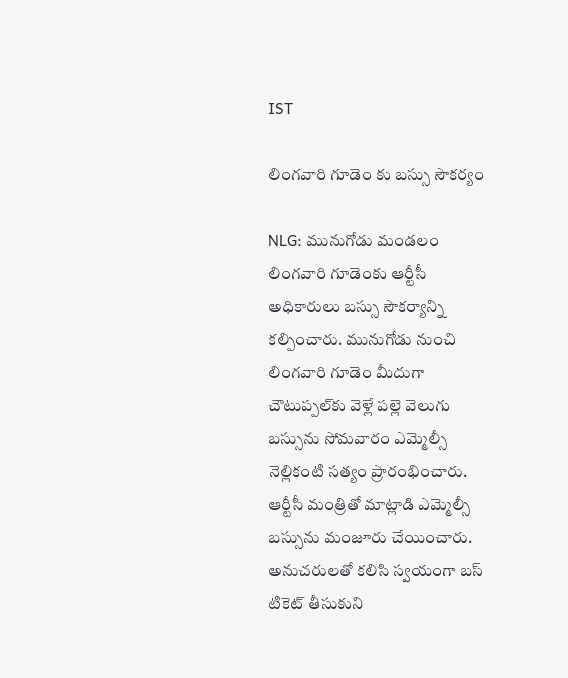IST

లింగవారి గూడెం కు బస్సు సౌకర్యం

NLG: మునుగోడు మండలం లింగవారి గూడెంకు ఆర్టీసీ అధికారులు బస్సు సౌకర్యాన్ని కల్పించారు. మునుగోడు నుంచి లింగవారి గూడెం మీదుగా చౌటుప్పల్‌కు వెళ్లే పల్లె వెలుగు బస్సును సోమవారం ఎమ్మెల్సీ నెల్లికంటి సత్యం ప్రారంభించారు. ఆర్టీసీ మంత్రితో మాట్లాడి ఎమ్మెల్సీ బస్సును మంజూరు చేయించారు. అనుచరులతో కలిసి స్వయంగా బస్ టికెట్ తీసుకుని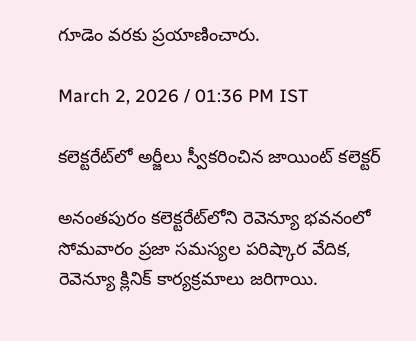గూడెం వరకు ప్రయాణించారు.

March 2, 2026 / 01:36 PM IST

కలెక్టరేట్‌లో అర్జీలు స్వీకరించిన జాయింట్ కలెక్టర్

అనంతపురం కలెక్టరేట్‌లోని రెవెన్యూ భవనంలో సోమవారం ప్రజా సమస్యల పరిష్కార వేదిక, రెవెన్యూ క్లినిక్ కార్యక్రమాలు జరిగాయి.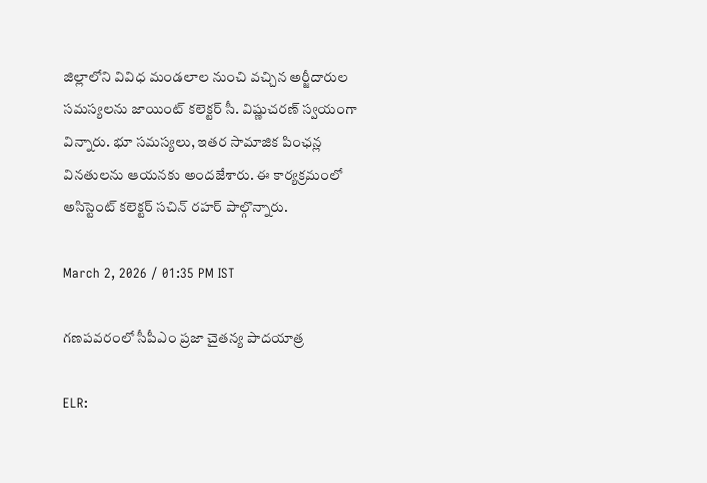జిల్లాలోని వివిధ మండలాల నుంచి వచ్చిన అర్జీదారుల సమస్యలను జాయింట్ కలెక్టర్ సీ. విష్ణుచరణ్ స్వయంగా విన్నారు. భూ సమస్యలు, ఇతర సామాజిక పింఛన్ల వినతులను ఆయనకు అందజేశారు. ఈ కార్యక్రమంలో అసిస్టెంట్ కలెక్టర్ సచిన్ రహర్ పాల్గొన్నారు.

March 2, 2026 / 01:35 PM IST

గణపవరంలో సీపీఎం ప్రజా చైతన్య పాదయాత్ర

ELR: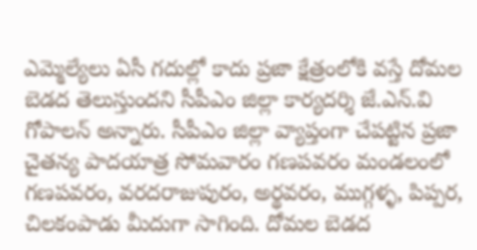ఎమ్మెల్యేలు ఏసీ గదుల్లో కాదు ప్రజా క్షేత్రంలోకి వస్తే దోమల బెడద తెలుస్తుందని సీపీఎం జిల్లా కార్యదర్శి జే.ఎన్.వి గోపాలన్ అన్నారు. సీపీఎం జిల్లా వ్యాప్తంగా చేపట్టిన ప్రజా చైతన్య పాదయాత్ర సోమవారం గణపవరం మండలంలో గణపవరం, వరదరాజుపురం, అర్థవరం, ముగ్గళ్ళ, పిప్పర, చిలకంపాడు మీదుగా సాగింది. దోమల బెడద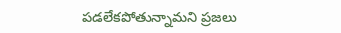పడలేకపోతున్నామని ప్రజలు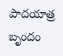పాదయాత్ర బృందం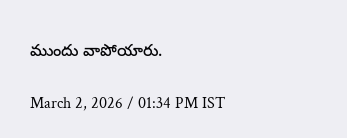ముందు వాపోయారు.

March 2, 2026 / 01:34 PM IST